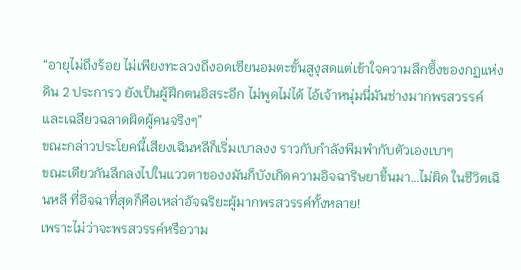“อายุไม่ถึงร้อย ไม่เพียงทะลวงถึงอดเซียนอมตะขั้นสูงุสดแต่เข้าใจความลึกซึ้งของกฏแห่งดิน 2 ประการว ยังเป็นผู้ฝึกตนอิสระอีก ไม่พูดไม่ได้ ไอ้เจ้าหนุ่มนี่มันช่างมากพรสวรรค์และเฉลียวฉลาดผิดผู้คนจริงๆ”
ขณะกล่าวประโยคนี้เสียงเฉินหลีก็เริ่มเบาลงง ราวกับกำลังพึมพำกับตัวเองเบาๆ
ขณะเดียวกันลึกลงไปในแววตาของงมันก็บังเกิดความอิจฉาริษยาขึ้นมา…ไม่ผิด ในชีวิตเฉินหลี ที่อิจฉาที่สุดก็คือเหล่าอัจฉริยะผู้มากพรสวรรค์ทั้งหลาย!
เพราะไม่ว่าจะพรสวรรค์หรือวาม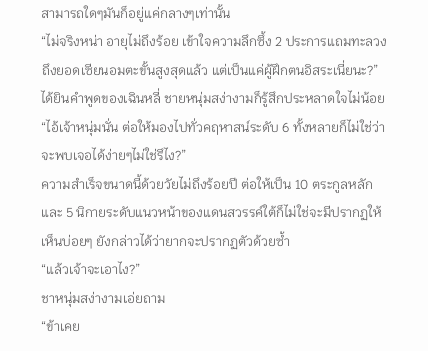สามารถใดๆมันก็อยู่แค่กลางๆเท่านั้น
“ไม่จริงหน่า อายุไม่ถึงร้อย เข้าใจความลึกซึ้ง 2 ประการแถมทะลวงถึงยอดเซียนอมตะขั้นสูงสุดแล้ว แต่เป็นแค่ผู้ฝึกตนอิสระเนี่ยนะ?”
ได้ยินคำพูดของเฉินหลี่ ชายหนุ่มสง่างามก็รู้สึกประหลาดใจไม่น้อย “ไอ้เจ้าหนุ่มนั่น ต่อให้มองไปทั่วคฤหาสน์ระดับ 6 ทั้งหลายก็ไม่ใช่ว่าจะพบเจอได้ง่ายๆไม่ใช่รึไง?”
ความสำเร็จขนาดนี้ด้วยวัยไม่ถึงร้อยปี ต่อให้เป็น 10 ตระกูลหลัก และ 5 นิกายระดับแนวหน้าของแดนสวรรค์ใต้ก็ไม่ใช่จะมีปรากฏให้เห็นบ่อยๆ ยังกล่าวได้ว่ายากจะปรากฏตัวด้วยซ้ำ
“แล้วเจ้าจะเอาไง?”
ชาหนุ่มสง่างามเอ่ยถาม
“ข้าเคย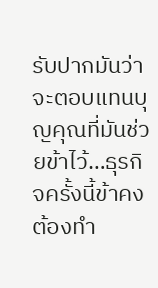รับปากมันว่าจะตอบแทนบุญคุณที่มันช่วยข้าไว้…ธุรกิจครั้งนี้ข้าคงต้องทำ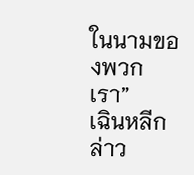ในนามของพวกเรา”
เฉินหลีกล่าว